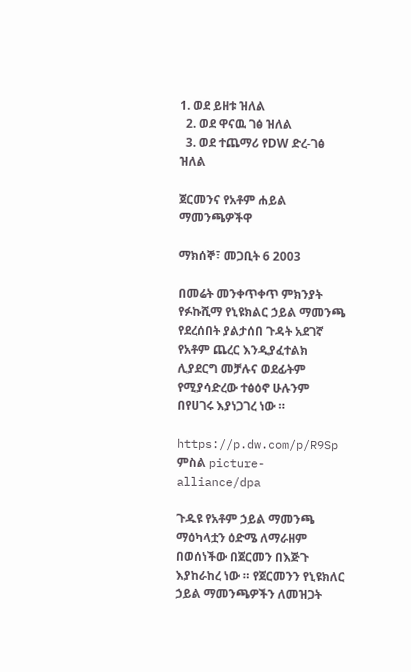1. ወደ ይዘቱ ዝለል
  2. ወደ ዋናዉ ገፅ ዝለል
  3. ወደ ተጨማሪ የDW ድረ-ገፅ ዝለል

ጀርመንና የአቶም ሐይል ማመንጫዎችዋ

ማክሰኞ፣ መጋቢት 6 2003

በመሬት መንቀጥቀጥ ምክንያት የፉኩሺማ የኒዩክልር ኃይል ማመንጫ የደረሰበት ያልታሰበ ጉዳት አደገኛ የአቶም ጨረር እንዲያፈተልክ ሊያደርግ መቻሉና ወደፊትም የሚያሳድረው ተፅዕኖ ሁሉንም በየሀገሩ እያነጋገረ ነው ።

https://p.dw.com/p/R9Sp
ምስል picture-alliance/dpa

ጉዱዩ የአቶም ኃይል ማመንጫ ማዕካላቷን ዕድሜ ለማራዘም በወሰነችው በጀርመን በእጅጉ እያከራከረ ነው ። የጀርመንን የኒዩክለር ኃይል ማመንጫዎችን ለመዝጋት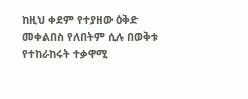ከዚህ ቀደም የተያዘው ዕቅድ መቀልበስ የለበትም ሲሉ በወቅቱ የተከራከሩት ተቃዋሚ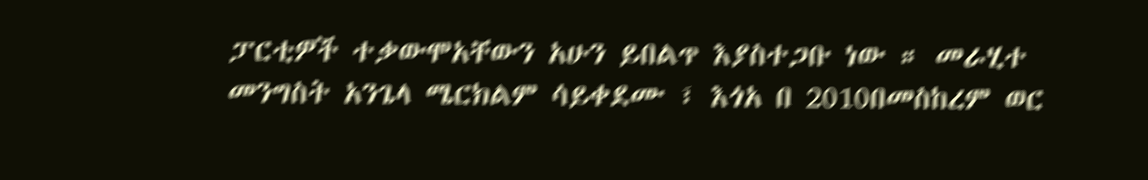ፓርቲዎች ተቃውሞአቸውን አሁን ይበልጥ እያስተጋቡ ነው ። መራሂተ መንግስት አንጌላ ሜርክልም ሳይቀደሙ ፣ እጎአ በ 2010በመስከረም ወር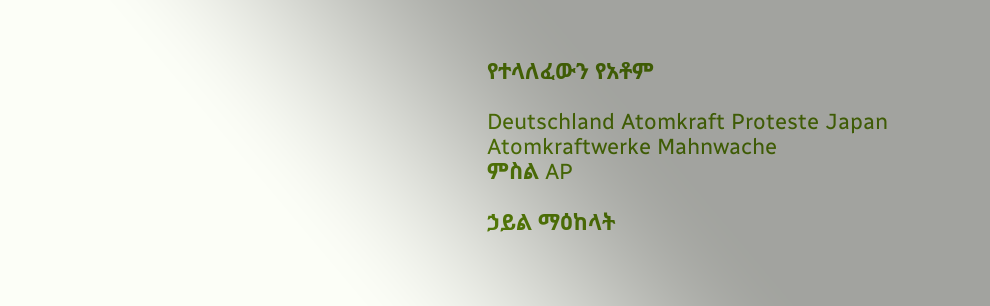የተላለፈውን የአቶም

Deutschland Atomkraft Proteste Japan Atomkraftwerke Mahnwache
ምስል AP

ኃይል ማዕከላት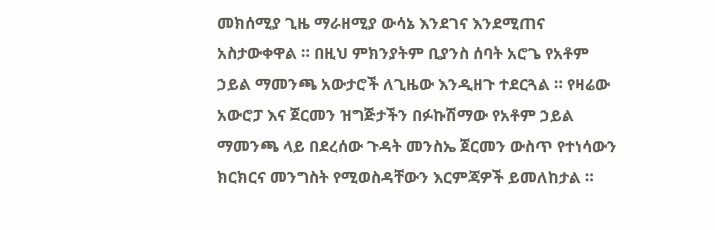መክሰሚያ ጊዜ ማራዘሚያ ውሳኔ እንደገና እንደሚጠና አስታውቀዋል ። በዚህ ምክንያትም ቢያንስ ሰባት አሮጌ የአቶም ኃይል ማመንጫ አውታሮች ለጊዜው እንዲዘጉ ተደርጓል ። የዛሬው አውሮፓ እና ጀርመን ዝግጅታችን በፉኩሽማው የአቶም ኃይል ማመንጫ ላይ በደረሰው ጉዳት መንስኤ ጀርመን ውስጥ የተነሳውን ክርክርና መንግስት የሚወስዳቸውን እርምጃዎች ይመለከታል ።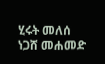ሂሩት መለሰ
ነጋሸ መሐመድ